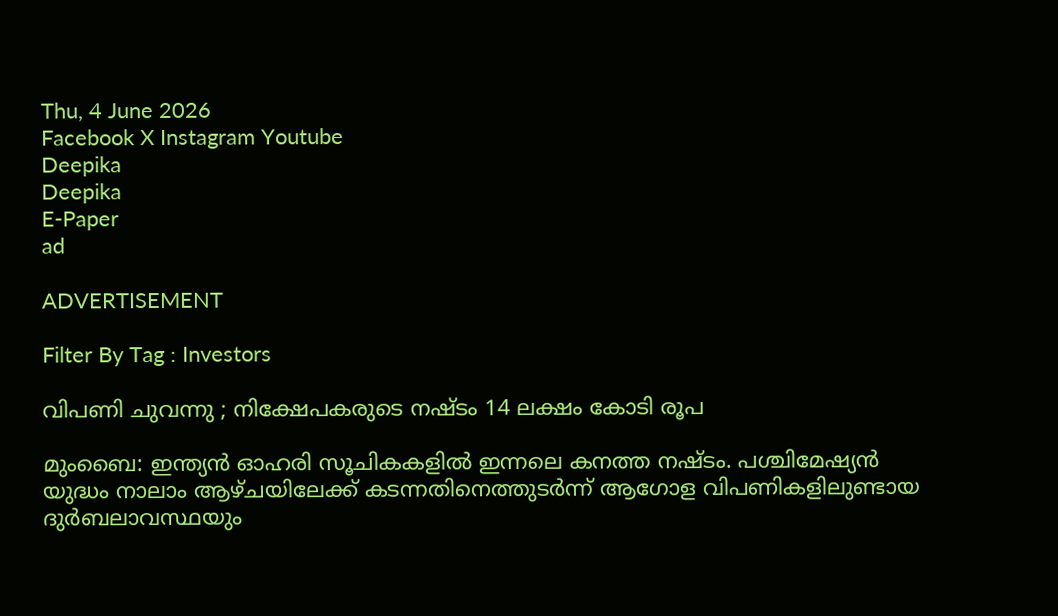Thu, 4 June 2026
Facebook X Instagram Youtube
Deepika
Deepika
E-Paper
ad

ADVERTISEMENT

Filter By Tag : Investors

വിപണി ചുവന്നു ; നിക്ഷേപകരുടെ നഷ്ടം 14 ലക്ഷം കോടി രൂപ

മുംബൈ: ഇന്ത്യൻ ഓഹരി സൂചികകളിൽ ഇന്നലെ കനത്ത നഷ്ടം. പശ്ചിമേഷ്യൻ യുദ്ധം നാലാം ആഴ്ചയിലേക്ക് കടന്നതിനെത്തുടർന്ന് ആഗോള വിപണികളിലുണ്ടായ ദുർബലാവസ്ഥയും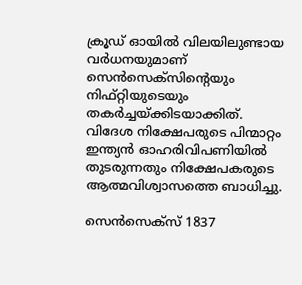ക്രൂഡ് ഓയിൽ വിലയിലുണ്ടായ വർധനയുമാണ് സെൻസെക്സിന്‍റെയും നിഫ്റ്റിയുടെയും തകർച്ചയ്ക്കിടയാക്കിത്. വിദേശ നിക്ഷേപരുടെ പിന്മാറ്റം ഇന്ത്യൻ ഓഹരിവിപണിയിൽ തുടരുന്നതും നിക്ഷേപകരുടെ ആത്മവിശ്വാസത്തെ ബാധിച്ചു.

സെൻസെക്സ് 1837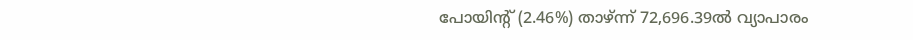പോയിന്‍റ് (2.46%) താഴ്ന്ന് 72,696.39ൽ വ്യാപാരം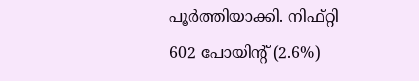പൂർത്തിയാക്കി. നിഫ്റ്റി 602 പോയിന്‍റ് (2.6%)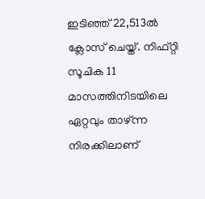ഇടിഞ്ഞ് 22,513ൽ ക്ലോസ് ചെയ്ത്. നിഫ്റ്റി സൂചിക 11 മാസത്തിനിടയിലെ ഏറ്റവും താഴ്ന്ന നിരക്കിലാണ്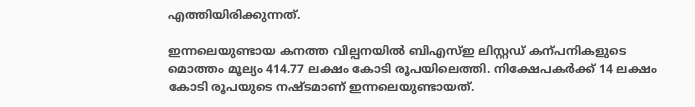എത്തിയിരിക്കുന്നത്.

ഇന്നലെയുണ്ടായ കനത്ത വില്പനയിൽ ബിഎസ്ഇ ലിസ്റ്റഡ് കന്പനികളുടെ മൊത്തം മൂല്യം 414.77 ലക്ഷം കോടി രൂപയിലെത്തി. നിക്ഷേപകർക്ക് 14 ലക്ഷം കോടി രൂപയുടെ നഷ്ടമാണ് ഇന്നലെയുണ്ടായത്.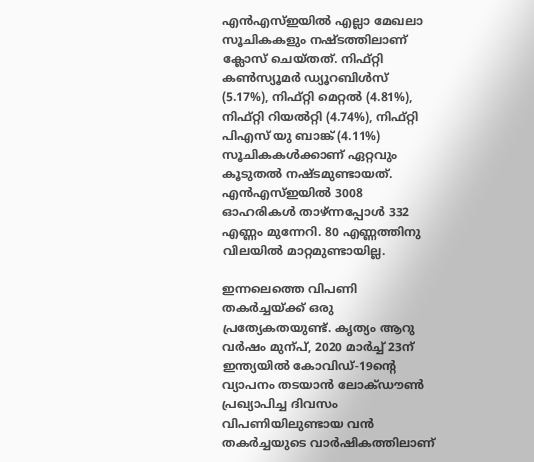എൻഎസ്ഇയിൽ എല്ലാ മേഖലാ സൂചികകളും നഷ്ടത്തിലാണ് ക്ലോസ് ചെയ്തത്. നിഫ്റ്റി കണ്‍സ്യൂമർ ഡ്യൂറബിൾസ് (5.17%), നിഫ്റ്റി മെറ്റൽ (4.81%), നിഫ്റ്റി റിയൽറ്റി (4.74%), നിഫ്റ്റി പിഎസ് യു ബാങ്ക് (4.11%) സൂചികകൾക്കാണ് ഏറ്റവും കൂടുതൽ നഷ്ടമുണ്ടായത്. എൻഎസ്ഇയിൽ 3008 ഓഹരികൾ താഴ്ന്നപ്പോൾ 332 എണ്ണം മുന്നേറി. 80 എണ്ണത്തിനു വിലയിൽ മാറ്റമുണ്ടായില്ല.

ഇന്നലെത്തെ വിപണി തകർച്ചയ്ക്ക് ഒരു പ്രത്യേകതയുണ്ട്. കൃത്യം ആറു വർഷം മുന്പ്, 2020 മാർച്ച് 23ന് ഇന്ത്യയിൽ കോവിഡ്-19ന്‍റെ വ്യാപനം തടയാൻ ലോക്ഡൗണ്‍ പ്രഖ്യാപിച്ച ദിവസം വിപണിയിലുണ്ടായ വൻ തകർച്ചയുടെ വാർഷികത്തിലാണ്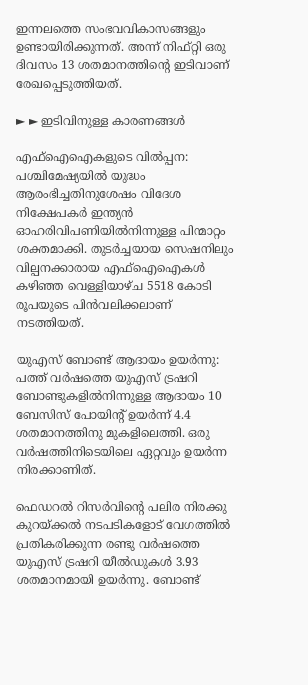ഇന്നലത്തെ സംഭവവികാസങ്ങളും ഉണ്ടായിരിക്കുന്നത്. അന്ന് നിഫ്റ്റി ഒരു ദിവസം 13 ശതമാനത്തിന്‍റെ ഇടിവാണ് രേഖപ്പെടുത്തിയത്.

► ► ഇടിവിനുള്ള കാരണങ്ങൾ

എഫ്ഐഐകളുടെ വിൽപ്പന: പശ്ചിമേഷ്യയിൽ യുദ്ധം ആരംഭിച്ചതിനുശേഷം വിദേശ നിക്ഷേപകർ ഇന്ത്യൻ ഓഹരിവിപണിയിൽനിന്നുള്ള പിന്മാറ്റം ശക്തമാക്കി. തുടർച്ചയായ സെഷനിലും വില്പനക്കാരായ എഫ്ഐഐകൾ കഴിഞ്ഞ വെള്ളിയാഴ്ച 5518 കോടി രൂപയുടെ പിൻവലിക്കലാണ് നടത്തിയത്.

യുഎസ് ബോണ്ട് ആദായം ഉയർന്നു: പത്ത് വർഷത്തെ യുഎസ് ട്രഷറി ബോണ്ടുകളിൽനിന്നുള്ള ആദായം 10 ബേസിസ് പോയിന്‍റ് ഉയർന്ന് 4.4 ശതമാനത്തിനു മുകളിലെത്തി. ഒരു വർഷത്തിനിടെയിലെ ഏറ്റവും ഉയർന്ന നിരക്കാണിത്.

ഫെഡറൽ റിസർവിന്‍റെ പലിര നിരക്കു കുറയ്ക്കൽ നടപടികളോട് വേഗത്തിൽ പ്രതികരിക്കുന്ന രണ്ടു വർഷത്തെ യുഎസ് ട്രഷറി യീൽഡുകൾ 3.93 ശതമാനമായി ഉയർന്നു. ബോണ്ട്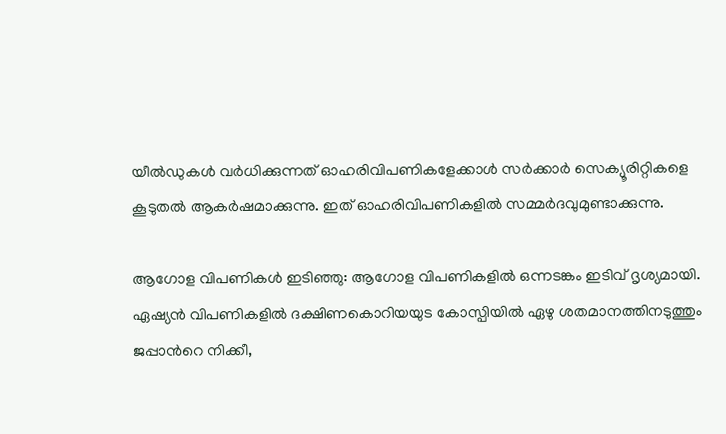യീൽഡുകൾ വർധിക്കുന്നത് ഓഹരിവിപണികളേക്കാൾ സർക്കാർ സെക്യൂരിറ്റികളെ കൂടുതൽ ആകർഷമാക്കുന്നു. ഇത് ഓഹരിവിപണികളിൽ സമ്മർദവുമുണ്ടാക്കുന്നു.

ആഗോള വിപണികൾ ഇടിഞ്ഞു: ആഗോള വിപണികളിൽ ഒന്നടങ്കം ഇടിവ് ദൃശ്യമായി. ഏഷ്യൻ വിപണികളിൽ ദക്ഷിണകൊറിയയുട കോസ്പിയിൽ ഏഴു ശതമാനത്തിനടുത്തും ജപ്പാന്‍റെ നിക്കീ,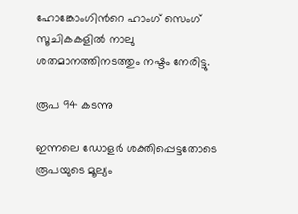ഹോങ്കോംഗിന്‍റെ ഹാംഗ് സെംഗ് സൂചികകളിൽ നാലു ശതമാനത്തിനടത്തും നഷ്ടം നേരിട്ടു.

രൂപ 94 കടന്നു

ഇന്നലെ ഡോളർ ശക്തിപ്പെട്ടതോടെ രൂപയുടെ മൂല്യം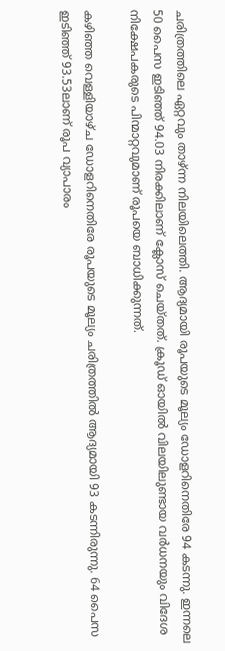ചരിത്രത്തിലെ ഏറ്റവും താഴ്ന്ന നിലയിലെത്തി. ആദ്യമായി രൂപയുടെ മൂല്യം ഡോളറിനെതിരേ 94 കടന്നു. ഇന്നലെ 50 പൈസ ഇടിഞ്ഞ് 94.03 നിരക്കിലാണ് ക്ലോസ് ചെയ്തത്. ക്രൂഡ് ഓയിൽ വിലയിലുണ്ടായ വർധനയും വിദേശ നിക്ഷേപകരുടെ പിന്മാറ്റവുമാണ് രൂപയെ ബാധിക്കുന്നത്.

കഴിഞ്ഞ വെള്ളിയാഴ്ച ഡോളറിനെതിരേ രൂപയുടെ മൂല്യം ചരിത്രത്തിൽ ആദ്യമായി 93 കടന്നിരുന്നു. 64 പൈസ ഇടിഞ്ഞ് 93.53ലാണ് രൂപ വ്യാപാരം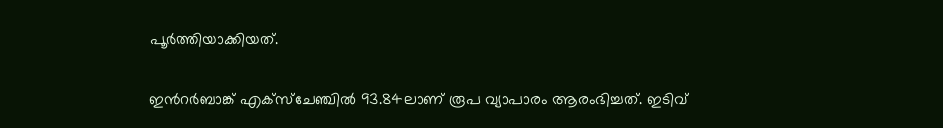പൂർത്തിയാക്കിയത്.

ഇന്‍റർബാങ്ക് എക്സ്ചേഞ്ചിൽ 93.84ലാണ് രൂപ വ്യാപാരം ആരംഭിച്ചത്. ഇടിവ്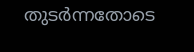തുടർന്നതോടെ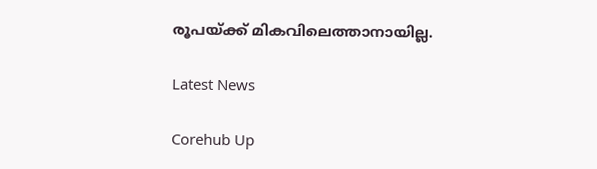രൂപയ്ക്ക് മികവിലെത്താനായില്ല.

Latest News

Corehub Up